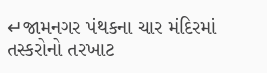↵જામનગર પંથકના ચાર મંદિરમાં તસ્કરોનો તરખાટ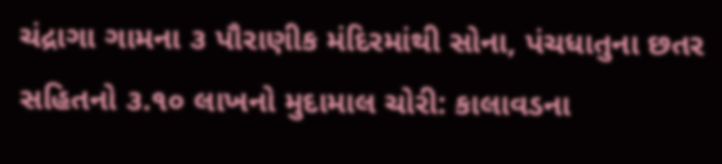ચંદ્રાગા ગામના ૩ પૌરાણીક મંદિરમાંથી સોના, પંચધાતુના છતર સહિતનો ૩.૧૦ લાખનો મુદામાલ ચોરી: કાલાવડના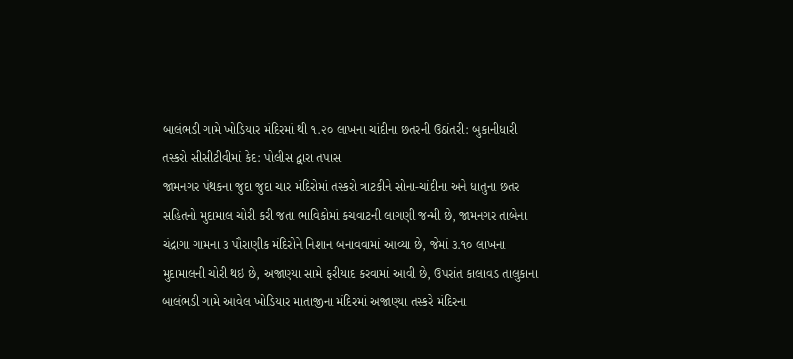બાલંભડી ગામે ખોડિયાર મંદિરમાં થી ૧.૨૦ લાખના ચાંદીના છતરની ઉઠાંતરી: બુકાનીધારી તસ્કરો સીસીટીવીમાં કેદ: પોલીસ દ્વારા તપાસ
જામનગર પંથકના જુદા જુદા ચાર મંદિરોમાં તસ્કરો ત્રાટકીને સોના-ચાંદીના અને ધાતુના છતર સહિતનો મુદામાલ ચોરી કરી જતા ભાવિકોમાં કચવાટની લાગણી જન્મી છે, જામનગર તાબેના ચંદ્રાગા ગામના ૩ પૌરાણીક મંદિરોને નિશાન બનાવવામાં આવ્યા છે, જેમાં ૩.૧૦ લાખના મુદામાલની ચોરી થઇ છે, અજાણ્યા સામે ફરીયાદ કરવામાં આવી છે, ઉપરાંત કાલાવડ તાલુકાના બાલંભડી ગામે આવેલ ખોડિયાર માતાજીના મંદિરમાં અજાણ્યા તસ્કરે મંદિરના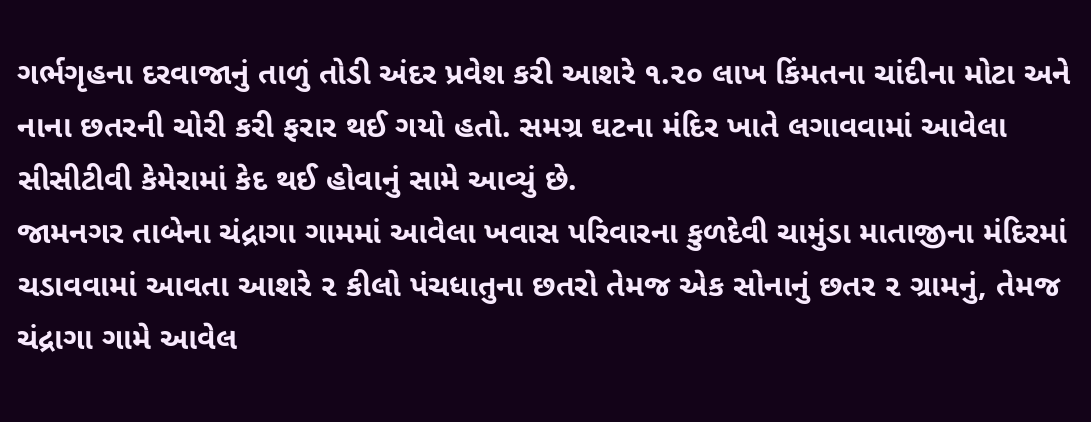ગર્ભગૃહના દરવાજાનું તાળું તોડી અંદર પ્રવેશ કરી આશરે ૧.૨૦ લાખ કિંમતના ચાંદીના મોટા અને નાના છતરની ચોરી કરી ફરાર થઈ ગયો હતો. સમગ્ર ઘટના મંદિર ખાતે લગાવવામાં આવેલા સીસીટીવી કેમેરામાં કેદ થઈ હોવાનું સામે આવ્યું છે.
જામનગર તાબેના ચંદ્રાગા ગામમાં આવેલા ખવાસ પરિવારના કુળદેવી ચામુંડા માતાજીના મંદિરમાં ચડાવવામાં આવતા આશરે ૨ કીલો પંચધાતુના છતરો તેમજ એક સોનાનું છતર ૨ ગ્રામનું, તેમજ ચંદ્રાગા ગામે આવેલ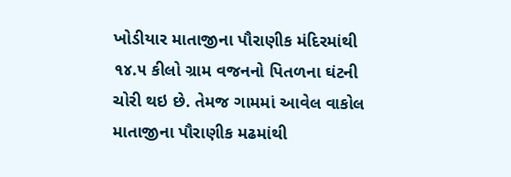ખોડીયાર માતાજીના પૌરાણીક મંદિરમાંથી ૧૪.૫ કીલો ગ્રામ વજનનો પિતળના ઘંટની ચોરી થઇ છે. તેમજ ગામમાં આવેલ વાકોલ માતાજીના પૌરાણીક મઢમાંથી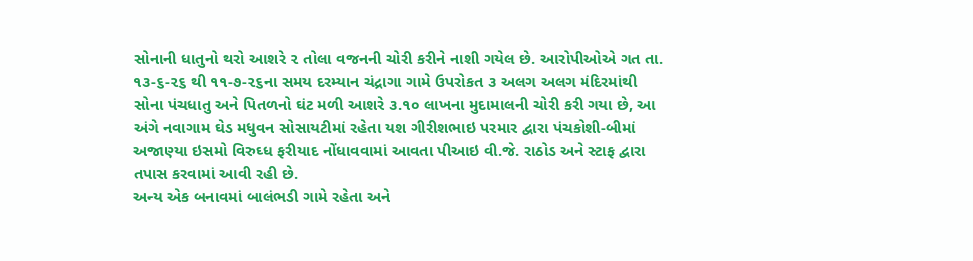સોનાની ધાતુનો થરો આશરે ૨ તોલા વજનની ચોરી કરીને નાશી ગયેલ છે. આરોપીઓએ ગત તા. ૧૩-૬-૨૬ થી ૧૧-૭-૨૬ના સમય દરમ્યાન ચંદ્રાગા ગામે ઉપરોકત ૩ અલગ અલગ મંદિરમાંથી સોના પંચધાતુ અને પિતળનો ઘંટ મળી આશરે ૩.૧૦ લાખના મુદામાલની ચોરી કરી ગયા છે, આ અંગે નવાગામ ઘેડ મધુવન સોસાયટીમાં રહેતા યશ ગીરીશભાઇ પરમાર દ્વારા પંચકોશી-બીમાં અજાણ્યા ઇસમો વિરુઘ્ધ ફરીયાદ નોંધાવવામાં આવતા પીઆઇ વી.જે. રાઠોડ અને સ્ટાફ દ્વારા તપાસ કરવામાં આવી રહી છે.
અન્ય એક બનાવમાં બાલંભડી ગામે રહેતા અને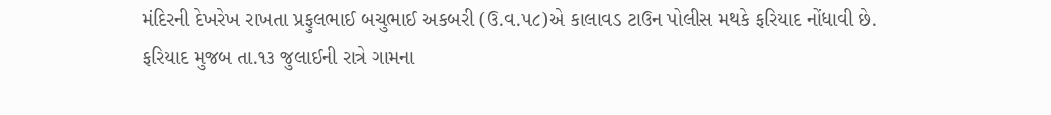મંદિરની દેખરેખ રાખતા પ્રફુલભાઈ બચુભાઈ અકબરી (ઉ.વ.૫૮)એ કાલાવડ ટાઉન પોલીસ મથકે ફરિયાદ નોંધાવી છે.
ફરિયાદ મુજબ તા.૧૩ જુલાઈની રાત્રે ગામના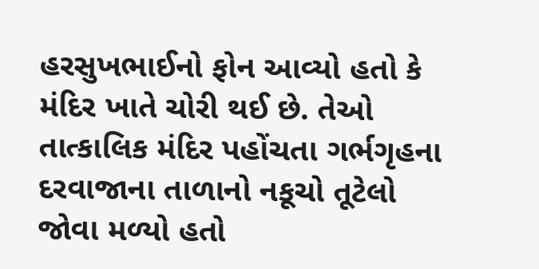હરસુખભાઈનો ફોન આવ્યો હતો કે મંદિર ખાતે ચોરી થઈ છે. તેઓ તાત્કાલિક મંદિર પહોંચતા ગર્ભગૃહના દરવાજાના તાળાનો નકૂચો તૂટેલો જોવા મળ્યો હતો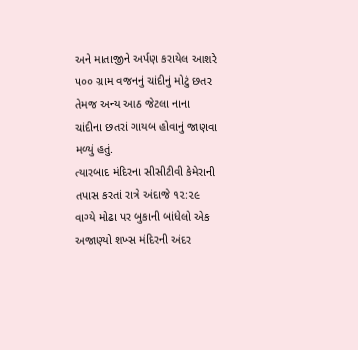અને માતાજીને અર્પણ કરાયેલ આશરે ૫૦૦ ગ્રામ વજનનું ચાંદીનું મોટું છતર તેમજ અન્ય આઠ જેટલા નાના ચાંદીના છતરાં ગાયબ હોવાનું જાણવા મળ્યું હતું.
ત્યારબાદ મંદિરના સીસીટીવી કેમેરાની તપાસ કરતાં રાત્રે અંદાજે ૧૨:૨૯ વાગ્યે મોઢા પર બુકાની બાંધેલો એક અજાણ્યો શખ્સ મંદિરની અંદર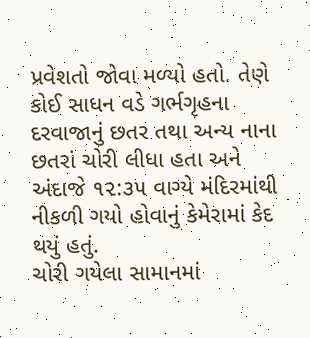પ્રવેશતો જોવા મળ્યો હતો. તેણે કોઈ સાધન વડે ગર્ભગૃહના દરવાજાનું છતર તથા અન્ય નાના છતરાં ચોરી લીધા હતા અને અંદાજે ૧૨:૩૫ વાગ્યે મંદિરમાંથી નીકળી ગયો હોવાનું કેમેરામાં કેદ થયું હતું.
ચોરી ગયેલા સામાનમાં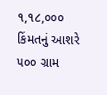૧,૧૮,૦૦૦ કિંમતનું આશરે ૫૦૦ ગ્રામ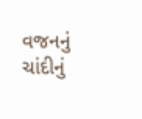વજનનું ચાંદીનું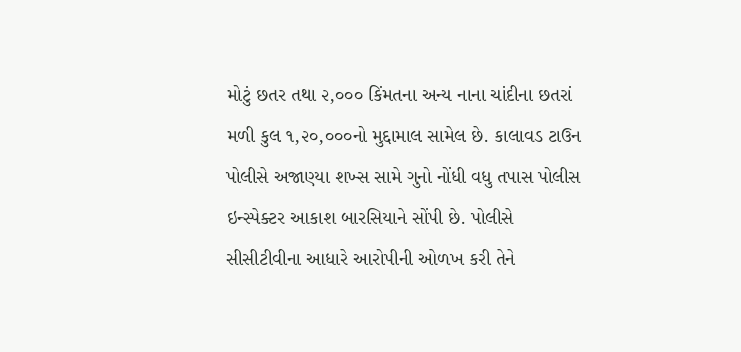મોટું છતર તથા ૨,૦૦૦ કિંમતના અન્ય નાના ચાંદીના છતરાં મળી કુલ ૧,૨૦,૦૦૦નો મુદ્દામાલ સામેલ છે. કાલાવડ ટાઉન પોલીસે અજાણ્યા શખ્સ સામે ગુનો નોંધી વધુ તપાસ પોલીસ ઇન્સ્પેક્ટર આકાશ બારસિયાને સોંપી છે. પોલીસે સીસીટીવીના આધારે આરોપીની ઓળખ કરી તેને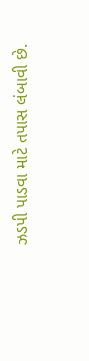ઝડપી પાડવા માટે તપાસ લંબાવી છે.